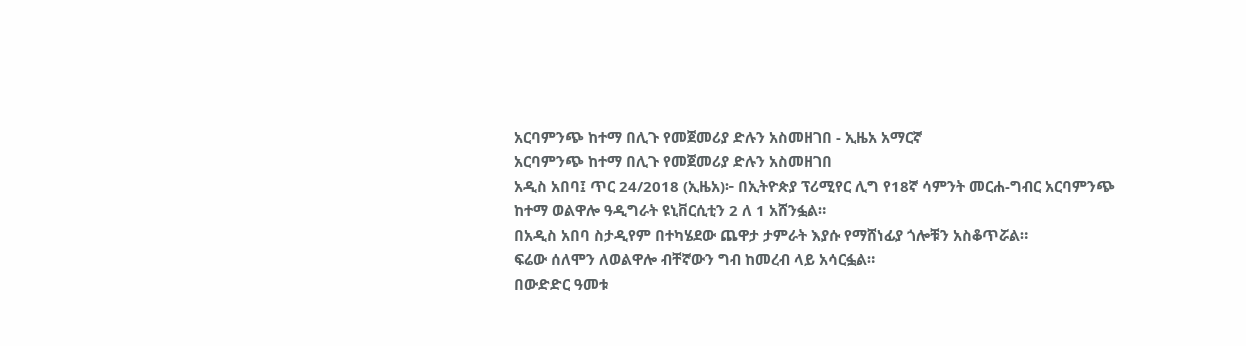አርባምንጭ ከተማ በሊጉ የመጀመሪያ ድሉን አስመዘገበ - ኢዜአ አማርኛ
አርባምንጭ ከተማ በሊጉ የመጀመሪያ ድሉን አስመዘገበ
አዲስ አበባ፤ ጥር 24/2018 (ኢዜአ)፦ በኢትዮጵያ ፕሪሚየር ሊግ የ18ኛ ሳምንት መርሐ-ግብር አርባምንጭ ከተማ ወልዋሎ ዓዲግራት ዩኒቨርሲቲን 2 ለ 1 አሸንፏል።
በአዲስ አበባ ስታዲየም በተካሄደው ጨዋታ ታምራት እያሱ የማሸነፊያ ጎሎቹን አስቆጥሯል።
ፍሬው ሰለሞን ለወልዋሎ ብቸኛውን ግብ ከመረብ ላይ አሳርፏል።
በውድድር ዓመቱ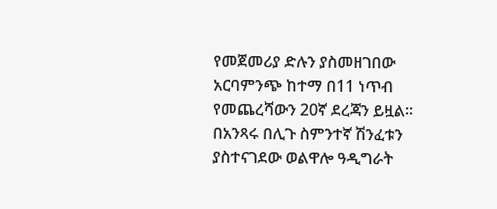የመጀመሪያ ድሉን ያስመዘገበው አርባምንጭ ከተማ በ11 ነጥብ የመጨረሻውን 20ኛ ደረጃን ይዟል።
በአንጻሩ በሊጉ ስምንተኛ ሽንፈቱን ያስተናገደው ወልዋሎ ዓዲግራት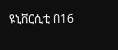ዩኒቨርሲቲ በ16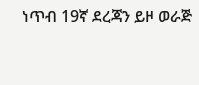ነጥብ 19ኛ ደረጃን ይዞ ወራጅ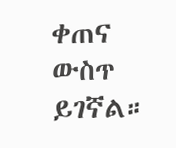ቀጠና ውስጥ ይገኛል።